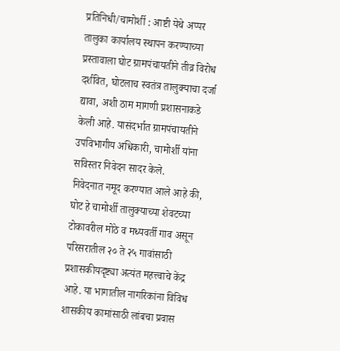प्रतिनिधी/चामोर्शी : आष्टी येथे अप्पर तालुका कार्यालय स्थापन करण्याच्या प्रस्तावाला घोट ग्रामपंचायतीने तीव्र विरोध दर्शवित, घोटलाच स्वतंत्र तालुक्याचा दर्जा द्यावा, अशी ठाम मागणी प्रशासनाकडे केली आहे. यासंदर्भात ग्रामपंचायतीने उपविभागीय अधिकारी, चामोर्शी यांना सविस्तर निवेदन सादर केले.
निवेदनात नमूद करण्यात आले आहे की, घोट हे चामोर्शी तालुक्याच्या शेवटच्या टोकावरील मोठे व मध्यवर्ती गाव असून परिसरातील २० ते २५ गावांसाठी प्रशासकीयदृष्ट्या अत्यंत महत्त्वाचे केंद्र आहे. या भागातील नागरिकांना विविध शासकीय कामांसाठी लांबचा प्रवास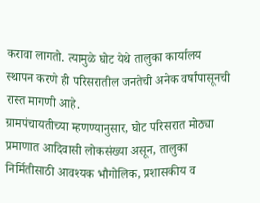करावा लागतो. त्यामुळे घोट येथे तालुका कार्यालय स्थापन करणे ही परिसरातील जनतेची अनेक वर्षांपासूनची रास्त मागणी आहे.
ग्रामपंचायतीच्या म्हणण्यानुसार, घोट परिसरात मोठ्या प्रमाणात आदिवासी लोकसंख्या असून, तालुका निर्मितीसाठी आवश्यक भौगोलिक, प्रशासकीय व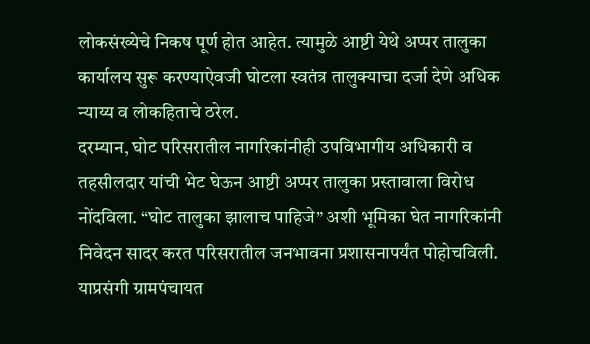लोकसंख्येचे निकष पूर्ण होत आहेत. त्यामुळे आष्टी येथे अप्पर तालुका कार्यालय सुरू करण्याऐवजी घोटला स्वतंत्र तालुक्याचा दर्जा देणे अधिक न्याय्य व लोकहिताचे ठरेल.
दरम्यान, घोट परिसरातील नागरिकांनीही उपविभागीय अधिकारी व तहसीलदार यांची भेट घेऊन आष्टी अप्पर तालुका प्रस्तावाला विरोध नोंदविला. “घोट तालुका झालाच पाहिजे” अशी भूमिका घेत नागरिकांनी निवेदन सादर करत परिसरातील जनभावना प्रशासनापर्यंत पोहोचविली.
याप्रसंगी ग्रामपंचायत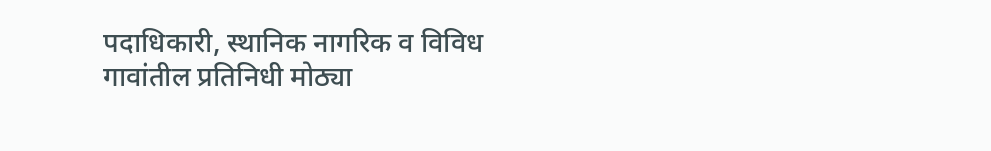पदाधिकारी, स्थानिक नागरिक व विविध गावांतील प्रतिनिधी मोठ्या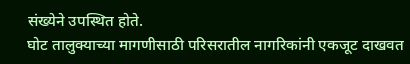संख्येने उपस्थित होते.
घोट तालुक्याच्या मागणीसाठी परिसरातील नागरिकांनी एकजूट दाखवत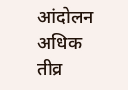आंदोलन अधिक तीव्र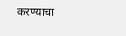करण्याचा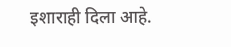इशाराही दिला आहे.